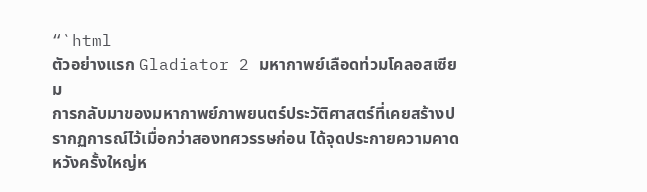“`html
ตัวอย่างแรก Gladiator 2 มหากาพย์เลือดท่วมโคลอสเซียม
การกลับมาของมหากาพย์ภาพยนตร์ประวัติศาสตร์ที่เคยสร้างปรากฏการณ์ไว้เมื่อกว่าสองทศวรรษก่อน ได้จุดประกายความคาดหวังครั้งใหญ่ห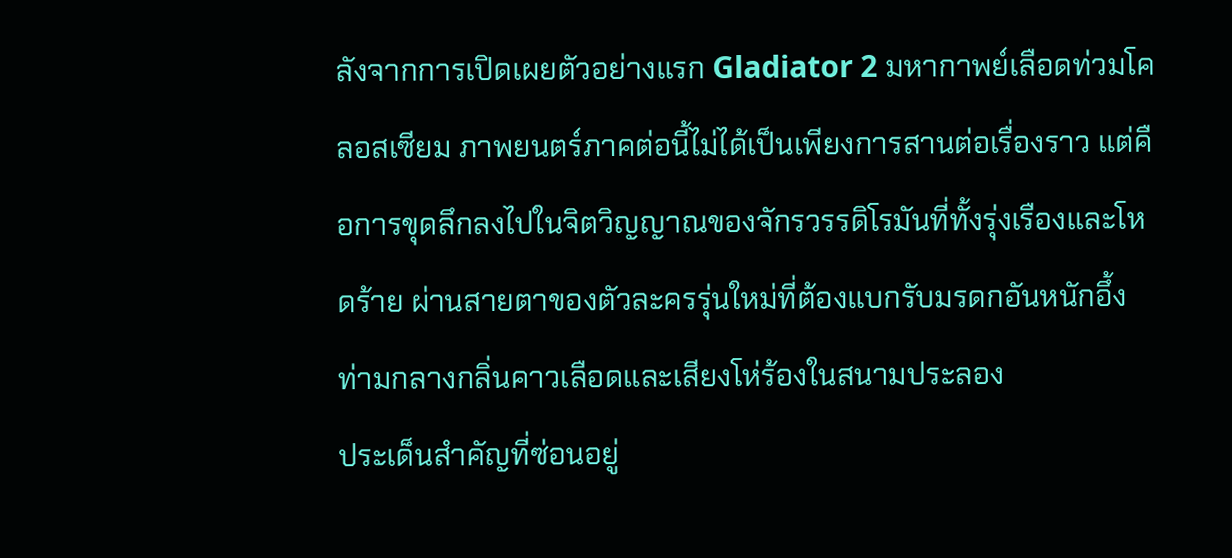ลังจากการเปิดเผยตัวอย่างแรก Gladiator 2 มหากาพย์เลือดท่วมโคลอสเซียม ภาพยนตร์ภาคต่อนี้ไม่ได้เป็นเพียงการสานต่อเรื่องราว แต่คือการขุดลึกลงไปในจิตวิญญาณของจักรวรรดิโรมันที่ทั้งรุ่งเรืองและโหดร้าย ผ่านสายตาของตัวละครรุ่นใหม่ที่ต้องแบกรับมรดกอันหนักอึ้งท่ามกลางกลิ่นคาวเลือดและเสียงโห่ร้องในสนามประลอง
ประเด็นสำคัญที่ซ่อนอยู่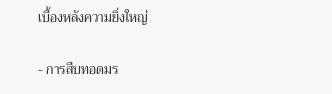เบื้องหลังความยิ่งใหญ่

- การสืบทอดมร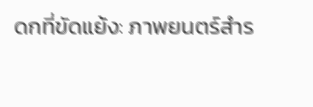ดกที่ขัดแย้ง: ภาพยนตร์สำร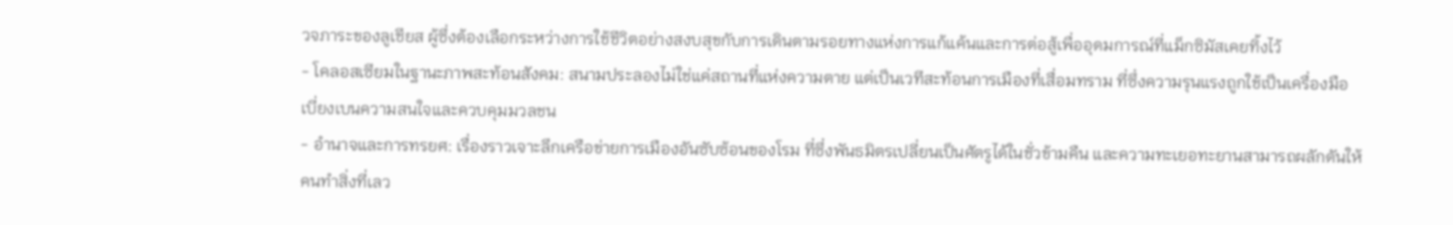วจภาระของลูเชียส ผู้ซึ่งต้องเลือกระหว่างการใช้ชีวิตอย่างสงบสุขกับการเดินตามรอยทางแห่งการแก้แค้นและการต่อสู้เพื่ออุดมการณ์ที่แม็กซิมัสเคยทิ้งไว้
- โคลอสเซียมในฐานะภาพสะท้อนสังคม: สนามประลองไม่ใช่แค่สถานที่แห่งความตาย แต่เป็นเวทีสะท้อนการเมืองที่เสื่อมทราม ที่ซึ่งความรุนแรงถูกใช้เป็นเครื่องมือเบี่ยงเบนความสนใจและควบคุมมวลชน
- อำนาจและการทรยศ: เรื่องราวเจาะลึกเครือข่ายการเมืองอันซับซ้อนของโรม ที่ซึ่งพันธมิตรเปลี่ยนเป็นศัตรูได้ในชั่วข้ามคืน และความทะเยอทะยานสามารถผลักดันให้คนทำสิ่งที่เลว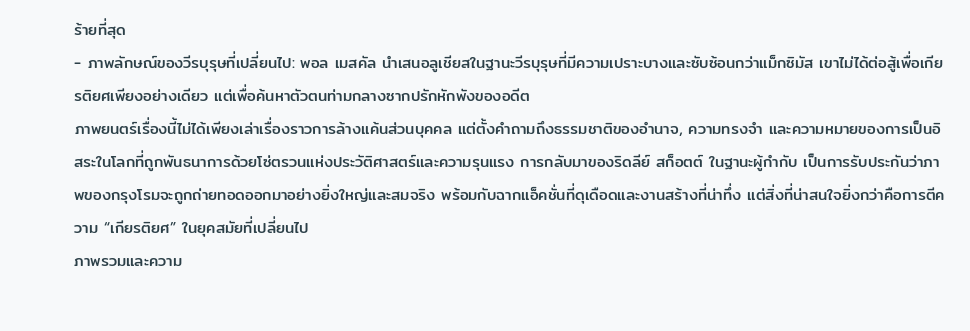ร้ายที่สุด
- ภาพลักษณ์ของวีรบุรุษที่เปลี่ยนไป: พอล เมสคัล นำเสนอลูเชียสในฐานะวีรบุรุษที่มีความเปราะบางและซับซ้อนกว่าแม็กซิมัส เขาไม่ได้ต่อสู้เพื่อเกียรติยศเพียงอย่างเดียว แต่เพื่อค้นหาตัวตนท่ามกลางซากปรักหักพังของอดีต
ภาพยนตร์เรื่องนี้ไม่ได้เพียงเล่าเรื่องราวการล้างแค้นส่วนบุคคล แต่ตั้งคำถามถึงธรรมชาติของอำนาจ, ความทรงจำ และความหมายของการเป็นอิสระในโลกที่ถูกพันธนาการด้วยโซ่ตรวนแห่งประวัติศาสตร์และความรุนแรง การกลับมาของริดลีย์ สก็อตต์ ในฐานะผู้กำกับ เป็นการรับประกันว่าภาพของกรุงโรมจะถูกถ่ายทอดออกมาอย่างยิ่งใหญ่และสมจริง พร้อมกับฉากแอ็คชั่นที่ดุเดือดและงานสร้างที่น่าทึ่ง แต่สิ่งที่น่าสนใจยิ่งกว่าคือการตีความ “เกียรติยศ” ในยุคสมัยที่เปลี่ยนไป
ภาพรวมและความ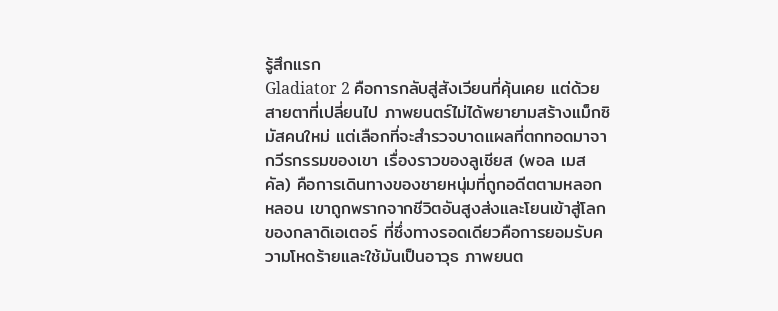รู้สึกแรก
Gladiator 2 คือการกลับสู่สังเวียนที่คุ้นเคย แต่ด้วยสายตาที่เปลี่ยนไป ภาพยนตร์ไม่ได้พยายามสร้างแม็กซิมัสคนใหม่ แต่เลือกที่จะสำรวจบาดแผลที่ตกทอดมาจากวีรกรรมของเขา เรื่องราวของลูเชียส (พอล เมสคัล) คือการเดินทางของชายหนุ่มที่ถูกอดีตตามหลอกหลอน เขาถูกพรากจากชีวิตอันสูงส่งและโยนเข้าสู่โลกของกลาดิเอเตอร์ ที่ซึ่งทางรอดเดียวคือการยอมรับความโหดร้ายและใช้มันเป็นอาวุธ ภาพยนต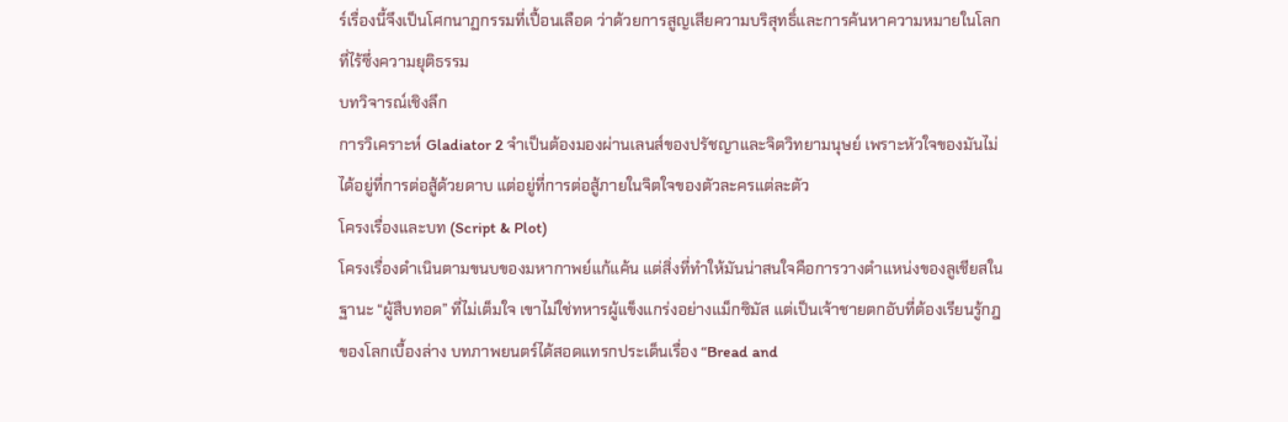ร์เรื่องนี้จึงเป็นโศกนาฏกรรมที่เปื้อนเลือด ว่าด้วยการสูญเสียความบริสุทธิ์และการค้นหาความหมายในโลกที่ไร้ซึ่งความยุติธรรม
บทวิจารณ์เชิงลึก
การวิเคราะห์ Gladiator 2 จำเป็นต้องมองผ่านเลนส์ของปรัชญาและจิตวิทยามนุษย์ เพราะหัวใจของมันไม่ได้อยู่ที่การต่อสู้ด้วยดาบ แต่อยู่ที่การต่อสู้ภายในจิตใจของตัวละครแต่ละตัว
โครงเรื่องและบท (Script & Plot)
โครงเรื่องดำเนินตามขนบของมหากาพย์แก้แค้น แต่สิ่งที่ทำให้มันน่าสนใจคือการวางตำแหน่งของลูเชียสในฐานะ “ผู้สืบทอด” ที่ไม่เต็มใจ เขาไม่ใช่ทหารผู้แข็งแกร่งอย่างแม็กซิมัส แต่เป็นเจ้าชายตกอับที่ต้องเรียนรู้กฎของโลกเบื้องล่าง บทภาพยนตร์ได้สอดแทรกประเด็นเรื่อง “Bread and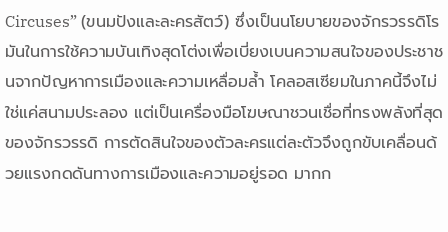Circuses” (ขนมปังและละครสัตว์) ซึ่งเป็นนโยบายของจักรวรรดิโรมันในการใช้ความบันเทิงสุดโต่งเพื่อเบี่ยงเบนความสนใจของประชาชนจากปัญหาการเมืองและความเหลื่อมล้ำ โคลอสเซียมในภาคนี้จึงไม่ใช่แค่สนามประลอง แต่เป็นเครื่องมือโฆษณาชวนเชื่อที่ทรงพลังที่สุดของจักรวรรดิ การตัดสินใจของตัวละครแต่ละตัวจึงถูกขับเคลื่อนด้วยแรงกดดันทางการเมืองและความอยู่รอด มากก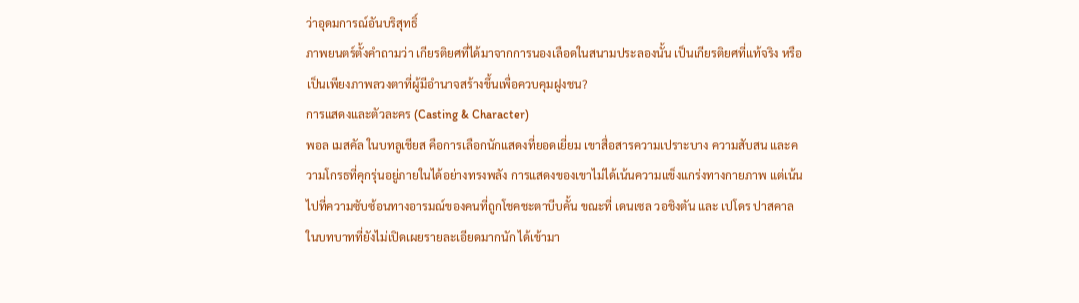ว่าอุดมการณ์อันบริสุทธิ์
ภาพยนตร์ตั้งคำถามว่า เกียรติยศที่ได้มาจากการนองเลือดในสนามประลองนั้น เป็นเกียรติยศที่แท้จริง หรือเป็นเพียงภาพลวงตาที่ผู้มีอำนาจสร้างขึ้นเพื่อควบคุมฝูงชน?
การแสดงและตัวละคร (Casting & Character)
พอล เมสคัล ในบทลูเชียส คือการเลือกนักแสดงที่ยอดเยี่ยม เขาสื่อสารความเปราะบาง ความสับสน และความโกรธที่คุกรุ่นอยู่ภายในได้อย่างทรงพลัง การแสดงของเขาไม่ได้เน้นความแข็งแกร่งทางกายภาพ แต่เน้นไปที่ความซับซ้อนทางอารมณ์ของคนที่ถูกโชคชะตาบีบคั้น ขณะที่ เดนเซล วอชิงตัน และ เปโดร ปาสคาล ในบทบาทที่ยังไม่เปิดเผยรายละเอียดมากนัก ได้เข้ามา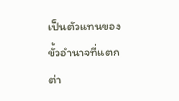เป็นตัวแทนของขั้วอำนาจที่แตกต่า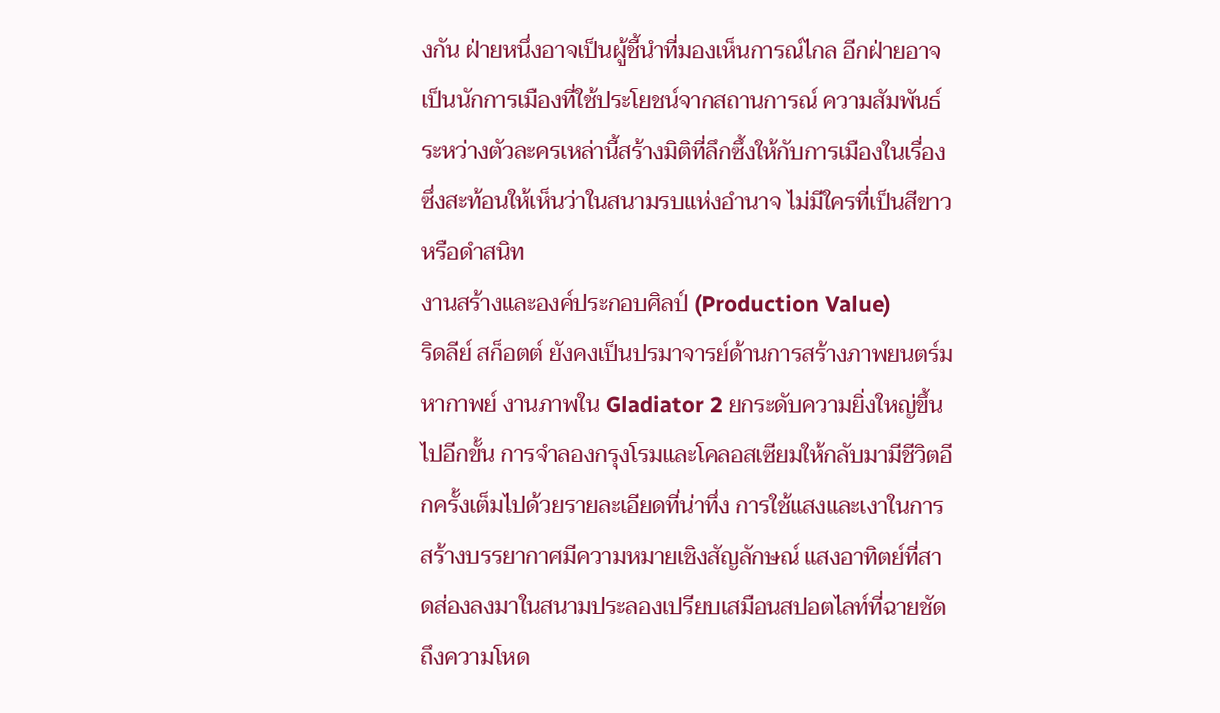งกัน ฝ่ายหนึ่งอาจเป็นผู้ชี้นำที่มองเห็นการณ์ไกล อีกฝ่ายอาจเป็นนักการเมืองที่ใช้ประโยชน์จากสถานการณ์ ความสัมพันธ์ระหว่างตัวละครเหล่านี้สร้างมิติที่ลึกซึ้งให้กับการเมืองในเรื่อง ซึ่งสะท้อนให้เห็นว่าในสนามรบแห่งอำนาจ ไม่มีใครที่เป็นสีขาวหรือดำสนิท
งานสร้างและองค์ประกอบศิลป์ (Production Value)
ริดลีย์ สก็อตต์ ยังคงเป็นปรมาจารย์ด้านการสร้างภาพยนตร์มหากาพย์ งานภาพใน Gladiator 2 ยกระดับความยิ่งใหญ่ขึ้นไปอีกขั้น การจำลองกรุงโรมและโคลอสเซียมให้กลับมามีชีวิตอีกครั้งเต็มไปด้วยรายละเอียดที่น่าทึ่ง การใช้แสงและเงาในการสร้างบรรยากาศมีความหมายเชิงสัญลักษณ์ แสงอาทิตย์ที่สาดส่องลงมาในสนามประลองเปรียบเสมือนสปอตไลท์ที่ฉายชัดถึงความโหด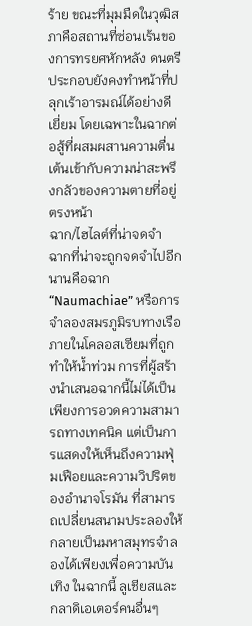ร้าย ขณะที่มุมมืดในวุฒิสภาคือสถานที่ซ่อนเร้นของการทรยศหักหลัง ดนตรีประกอบยังคงทำหน้าที่ปลุกเร้าอารมณ์ได้อย่างดีเยี่ยม โดยเฉพาะในฉากต่อสู้ที่ผสมผสานความตื่นเต้นเข้ากับความน่าสะพรึงกลัวของความตายที่อยู่ตรงหน้า
ฉาก/ไฮไลต์ที่น่าจดจำ
ฉากที่น่าจะถูกจดจำไปอีกนานคือฉาก “Naumachiae” หรือการจำลองสมรภูมิรบทางเรือภายในโคลอสเซียมที่ถูกทำให้น้ำท่วม การที่ผู้สร้างนำเสนอฉากนี้ไม่ได้เป็นเพียงการอวดความสามารถทางเทคนิค แต่เป็นการแสดงให้เห็นถึงความฟุ่มเฟือยและความวิปริตของอำนาจโรมัน ที่สามารถเปลี่ยนสนามประลองให้กลายเป็นมหาสมุทรจำลองได้เพียงเพื่อความบันเทิง ในฉากนี้ ลูเชียสและกลาดิเอเตอร์คนอื่นๆ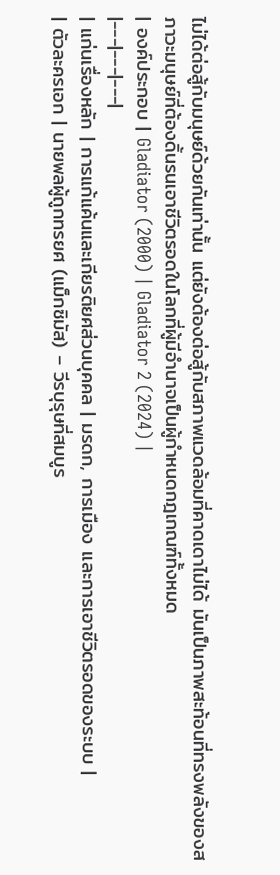ไม่ได้ต่อสู้กับมนุษย์ด้วยกันเท่านั้น แต่ยังต้องต่อสู้กับสภาพแวดล้อมที่คาดเดาไม่ได้ มันเป็นภาพสะท้อนที่ทรงพลังของสภาวะมนุษย์ที่ต้องดิ้นรนเอาชีวิตรอดในโลกที่ผู้มีอำนาจเป็นผู้กำหนดกฎเกณฑ์ทั้งหมด
| องค์ประกอบ | Gladiator (2000) | Gladiator 2 (2024) |
|---|---|---|
| แก่นเรื่องหลัก | การแก้แค้นและเกียรติยศส่วนบุคคล | มรดก, การเมือง และการเอาชีวิตรอดของระบบ |
| ตัวละครเอก | นายพลผู้ถูกทรยศ (แม็กซิมัส) – วีรบุรุษที่สมบูร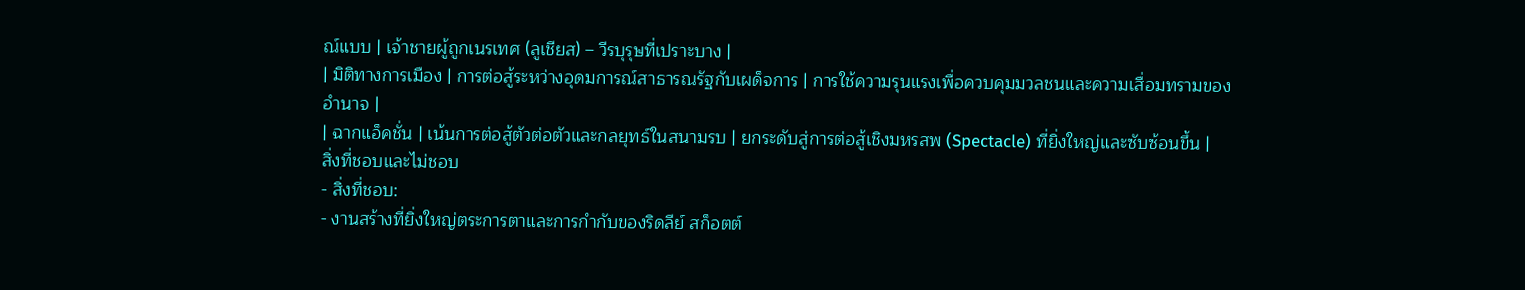ณ์แบบ | เจ้าชายผู้ถูกเนรเทศ (ลูเชียส) – วีรบุรุษที่เปราะบาง |
| มิติทางการเมือง | การต่อสู้ระหว่างอุดมการณ์สาธารณรัฐกับเผด็จการ | การใช้ความรุนแรงเพื่อควบคุมมวลชนและความเสื่อมทรามของอำนาจ |
| ฉากแอ็คชั่น | เน้นการต่อสู้ตัวต่อตัวและกลยุทธ์ในสนามรบ | ยกระดับสู่การต่อสู้เชิงมหรสพ (Spectacle) ที่ยิ่งใหญ่และซับซ้อนขึ้น |
สิ่งที่ชอบและไม่ชอบ
- สิ่งที่ชอบ:
- งานสร้างที่ยิ่งใหญ่ตระการตาและการกำกับของริดลีย์ สก็อตต์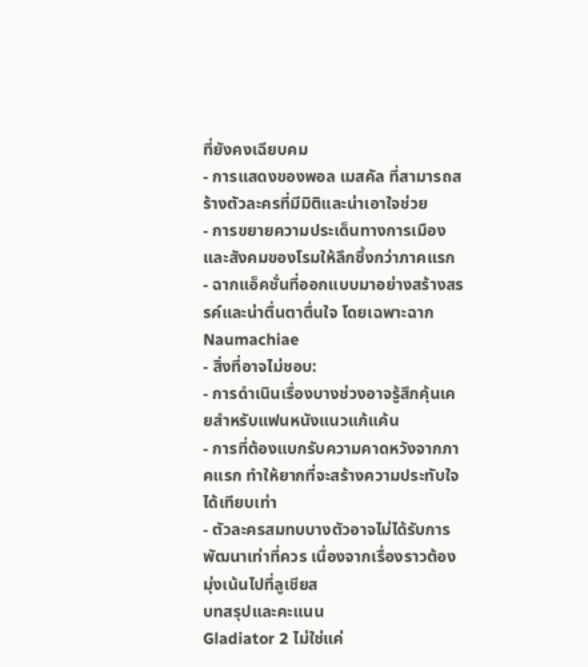ที่ยังคงเฉียบคม
- การแสดงของพอล เมสคัล ที่สามารถสร้างตัวละครที่มีมิติและน่าเอาใจช่วย
- การขยายความประเด็นทางการเมืองและสังคมของโรมให้ลึกซึ้งกว่าภาคแรก
- ฉากแอ็คชั่นที่ออกแบบมาอย่างสร้างสรรค์และน่าตื่นตาตื่นใจ โดยเฉพาะฉาก Naumachiae
- สิ่งที่อาจไม่ชอบ:
- การดำเนินเรื่องบางช่วงอาจรู้สึกคุ้นเคยสำหรับแฟนหนังแนวแก้แค้น
- การที่ต้องแบกรับความคาดหวังจากภาคแรก ทำให้ยากที่จะสร้างความประทับใจได้เทียบเท่า
- ตัวละครสมทบบางตัวอาจไม่ได้รับการพัฒนาเท่าที่ควร เนื่องจากเรื่องราวต้องมุ่งเน้นไปที่ลูเชียส
บทสรุปและคะแนน
Gladiator 2 ไม่ใช่แค่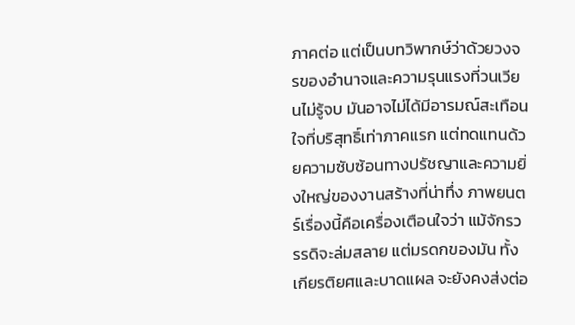ภาคต่อ แต่เป็นบทวิพากษ์ว่าด้วยวงจรของอำนาจและความรุนแรงที่วนเวียนไม่รู้จบ มันอาจไม่ได้มีอารมณ์สะเทือนใจที่บริสุทธิ์เท่าภาคแรก แต่ทดแทนด้วยความซับซ้อนทางปรัชญาและความยิ่งใหญ่ของงานสร้างที่น่าทึ่ง ภาพยนตร์เรื่องนี้คือเครื่องเตือนใจว่า แม้จักรวรรดิจะล่มสลาย แต่มรดกของมัน ทั้งเกียรติยศและบาดแผล จะยังคงส่งต่อ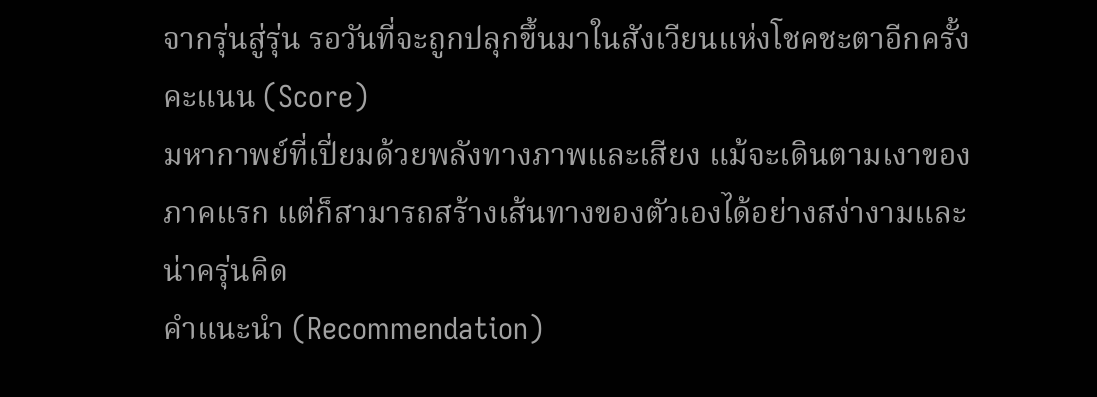จากรุ่นสู่รุ่น รอวันที่จะถูกปลุกขึ้นมาในสังเวียนแห่งโชคชะตาอีกครั้ง
คะแนน (Score)
มหากาพย์ที่เปี่ยมด้วยพลังทางภาพและเสียง แม้จะเดินตามเงาของภาคแรก แต่ก็สามารถสร้างเส้นทางของตัวเองได้อย่างสง่างามและน่าครุ่นคิด
คำแนะนำ (Recommendation)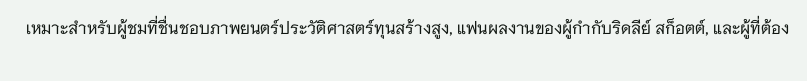เหมาะสำหรับผู้ชมที่ชื่นชอบภาพยนตร์ประวัติศาสตร์ทุนสร้างสูง, แฟนผลงานของผู้กำกับริดลีย์ สก็อตต์, และผู้ที่ต้อง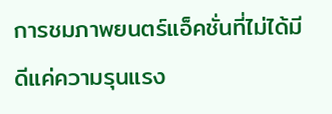การชมภาพยนตร์แอ็คชั่นที่ไม่ได้มีดีแค่ความรุนแรง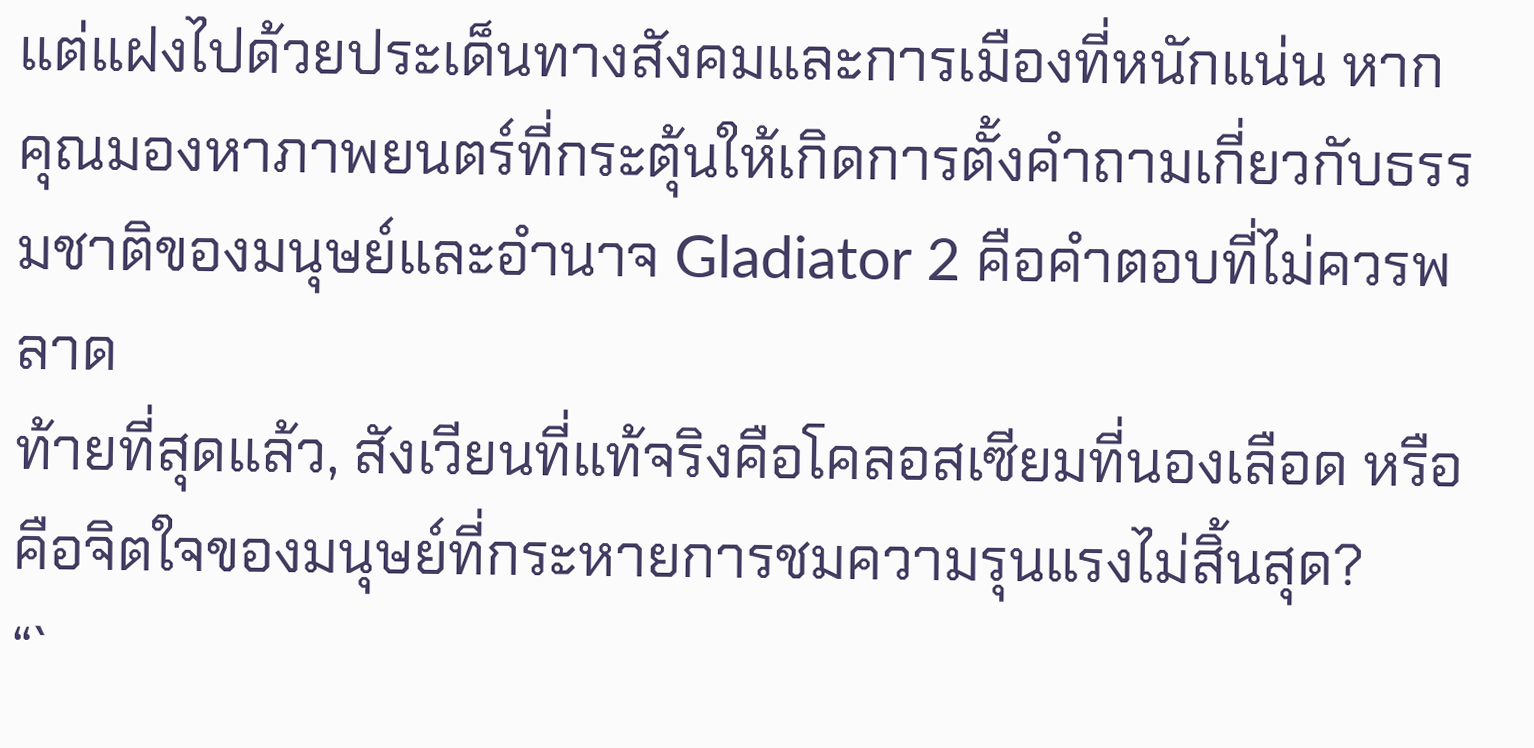แต่แฝงไปด้วยประเด็นทางสังคมและการเมืองที่หนักแน่น หากคุณมองหาภาพยนตร์ที่กระตุ้นให้เกิดการตั้งคำถามเกี่ยวกับธรรมชาติของมนุษย์และอำนาจ Gladiator 2 คือคำตอบที่ไม่ควรพลาด
ท้ายที่สุดแล้ว, สังเวียนที่แท้จริงคือโคลอสเซียมที่นองเลือด หรือคือจิตใจของมนุษย์ที่กระหายการชมความรุนแรงไม่สิ้นสุด?
“`